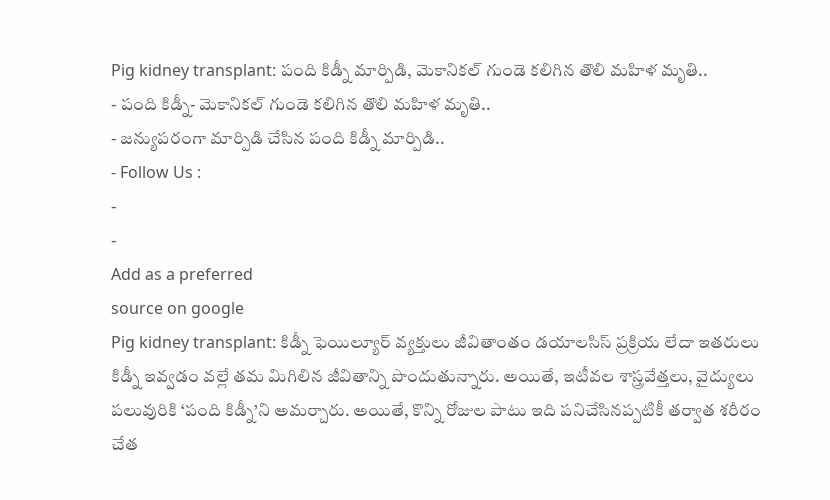Pig kidney transplant: పంది కిడ్నీ మార్పిడి, మెకానికల్ గుండె కలిగిన తొలి మహిళ మృతి..
- పంది కిడ్నీ- మెకానికల్ గుండె కలిగిన తొలి మహిళ మృతి..
- జన్యుపరంగా మార్పిడి చేసిన పంది కిడ్నీ మార్పిడి..
- Follow Us :
-
-
Add as a preferred
source on google
Pig kidney transplant: కిడ్నీ ఫెయిల్యూర్ వ్యక్తులు జీవితాంతం డయాలసిస్ ప్రక్రియ లేదా ఇతరులు కిడ్నీ ఇవ్వడం వల్లే తమ మిగిలిన జీవితాన్ని పొందుతున్నారు. అయితే, ఇటీవల శాస్త్రవేత్తలు, వైద్యులు పలువురికి ‘పంది కిడ్నీ’ని అమర్చారు. అయితే, కొన్ని రోజుల పాటు ఇది పనిచేసినప్పటికీ తర్వాత శరీరం చేత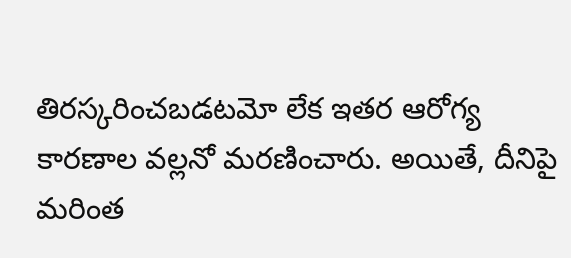తిరస్కరించబడటమో లేక ఇతర ఆరోగ్య కారణాల వల్లనో మరణించారు. అయితే, దీనిపై మరింత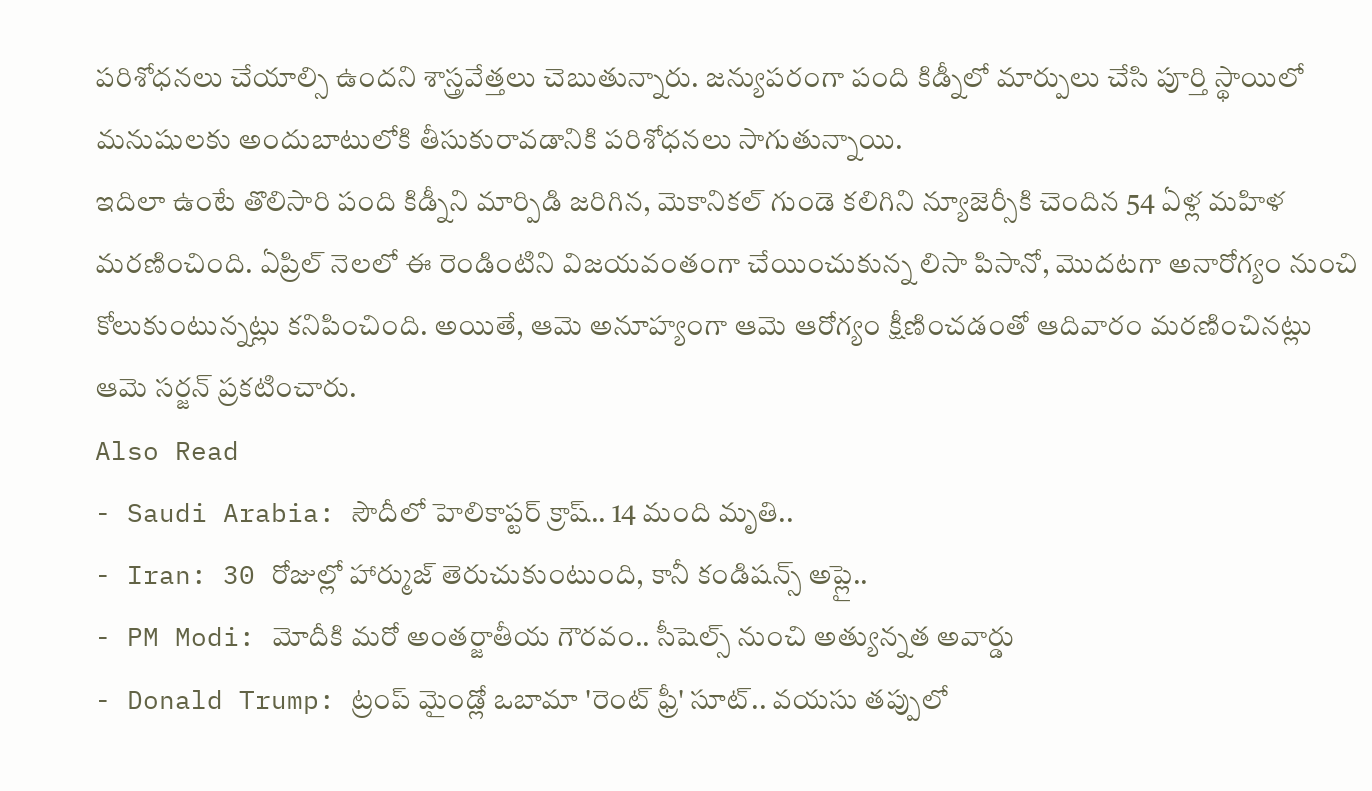పరిశోధనలు చేయాల్సి ఉందని శాస్త్రవేత్తలు చెబుతున్నారు. జన్యుపరంగా పంది కిడ్నీలో మార్పులు చేసి పూర్తి స్థాయిలో మనుషులకు అందుబాటులోకి తీసుకురావడానికి పరిశోధనలు సాగుతున్నాయి.
ఇదిలా ఉంటే తొలిసారి పంది కిడ్నీని మార్పిడి జరిగిన, మెకానికల్ గుండె కలిగిని న్యూజెర్సీకి చెందిన 54 ఏళ్ల మహిళ మరణించింది. ఏప్రిల్ నెలలో ఈ రెండింటిని విజయవంతంగా చేయించుకున్న లిసా పిసానో, మొదటగా అనారోగ్యం నుంచి కోలుకుంటున్నట్లు కనిపించింది. అయితే, ఆమె అనూహ్యంగా ఆమె ఆరోగ్యం క్షీణించడంతో ఆదివారం మరణించినట్లు ఆమె సర్జన్ ప్రకటించారు.
Also Read
- Saudi Arabia: సౌదీలో హెలికాప్టర్ క్రాష్.. 14 మంది మృతి..
- Iran: 30 రోజుల్లో హార్ముజ్ తెరుచుకుంటుంది, కానీ కండిషన్స్ అప్లై..
- PM Modi: మోదీకి మరో అంతర్జాతీయ గౌరవం.. సీషెల్స్ నుంచి అత్యున్నత అవార్డు
- Donald Trump: ట్రంప్ మైండ్లో ఒబామా 'రెంట్ ఫ్రీ' సూట్.. వయసు తప్పులో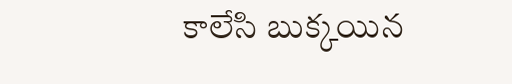కాలేసి బుక్కయిన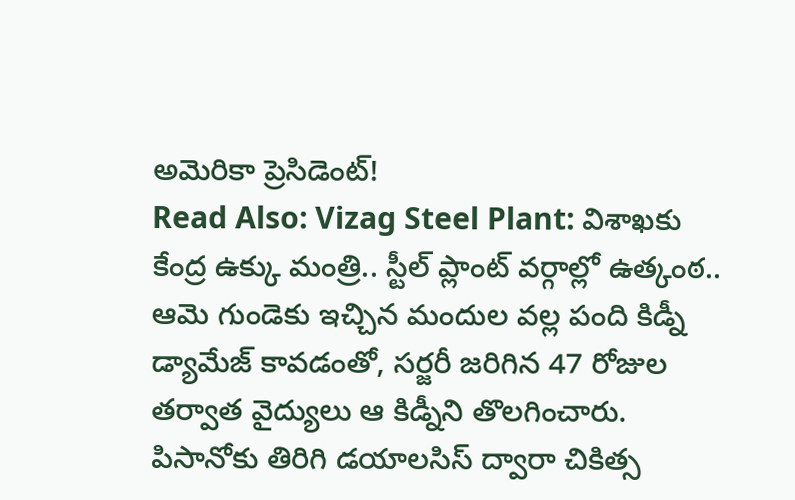అమెరికా ప్రెసిడెంట్!
Read Also: Vizag Steel Plant: విశాఖకు కేంద్ర ఉక్కు మంత్రి.. స్టీల్ ప్లాంట్ వర్గాల్లో ఉత్కంఠ..
ఆమె గుండెకు ఇచ్చిన మందుల వల్ల పంది కిడ్నీ డ్యామేజ్ కావడంతో, సర్జరీ జరిగిన 47 రోజుల తర్వాత వైద్యులు ఆ కిడ్నీని తొలగించారు. పిసానోకు తిరిగి డయాలసిస్ ద్వారా చికిత్స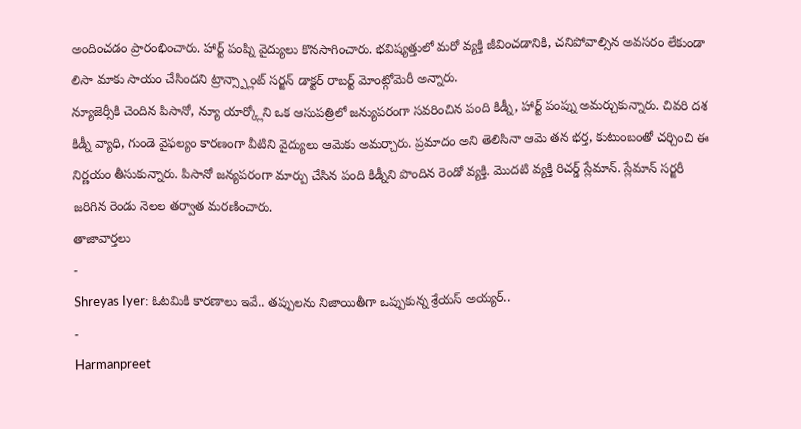అందించడం ప్రారంభించారు. హార్ట్ పంప్ని వైద్యులు కొనసాగించారు. భవిష్యత్తులో మరో వ్యక్తి జీవించడానికి, చనిపోవాల్సిన అవసరం లేకుండా లిసా మాకు సాయం చేసిందని ట్రాన్స్ప్లాంట్ సర్జన్ డాక్టర్ రాబర్ట్ మోంట్గోమెరీ అన్నారు.
న్యూజెర్సీకి చెందిన పిసానో, న్యూ యార్క్లోని ఒక ఆసుపత్రిలో జన్యుపరంగా సవరించిన పంది కిడ్నీ, హార్ట్ పంప్ను అమర్చుకున్నారు. చివరి దశ కిడ్నీ వ్యాధి, గుండె వైఫల్యం కారణంగా వీటిని వైద్యులు ఆమెకు అమర్చారు. ప్రమాదం అని తెలిసినా ఆమె తన భర్త, కుటుంబంతో చర్చించి ఈ నిర్ణయం తీసుకున్నారు. పిసానో జన్యపరంగా మార్పు చేసిన పంది కిడ్నీని పొందిన రెండో వ్యక్తి. మొదటి వ్యక్తి రిచర్డ్ స్లేమాన్. స్లేమాన్ సర్జరీ జరిగిన రెండు నెలల తర్వాత మరణించారు.
తాజావార్తలు
-
Shreyas Iyer: ఓటమికి కారణాలు ఇవే.. తప్పులను నిజాయితీగా ఒప్పుకున్న శ్రేయస్ అయ్యర్..
-
Harmanpreet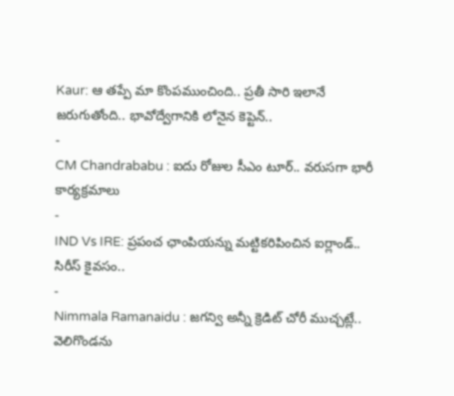Kaur: ఆ తప్పే మా కొంపముంచింది.. ప్రతీ సారి ఇలానే జరుగుతోంది.. భావోద్వేగానికి లోనైన కెప్టెన్..
-
CM Chandrababu : ఐదు రోజుల సీఎం టూర్.. వరుసగా భారీ కార్యక్రమాలు
-
IND Vs IRE: ప్రపంచ ఛాంపియన్ను మట్టికరిపించిన ఐర్లాండ్.. సిరీస్ కైవసం..
-
Nimmala Ramanaidu : జగన్వి అన్నీ క్రెడిట్ చోరీ ముచ్చట్లే.. వెలిగొండను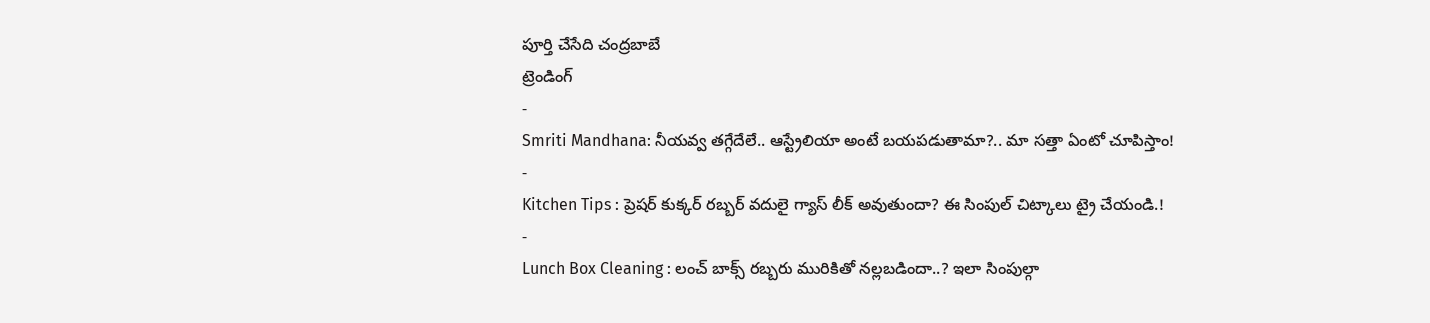పూర్తి చేసేది చంద్రబాబే
ట్రెండింగ్
-
Smriti Mandhana: నీయవ్వ తగ్గేదేలే.. ఆస్ట్రేలియా అంటే బయపడుతామా?.. మా సత్తా ఏంటో చూపిస్తాం!
-
Kitchen Tips : ప్రెషర్ కుక్కర్ రబ్బర్ వదులై గ్యాస్ లీక్ అవుతుందా? ఈ సింపుల్ చిట్కాలు ట్రై చేయండి.!
-
Lunch Box Cleaning : లంచ్ బాక్స్ రబ్బరు మురికితో నల్లబడిందా..? ఇలా సింపుల్గా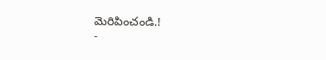మెరిపించండి.!
-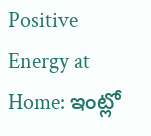Positive Energy at Home: ఇంట్లో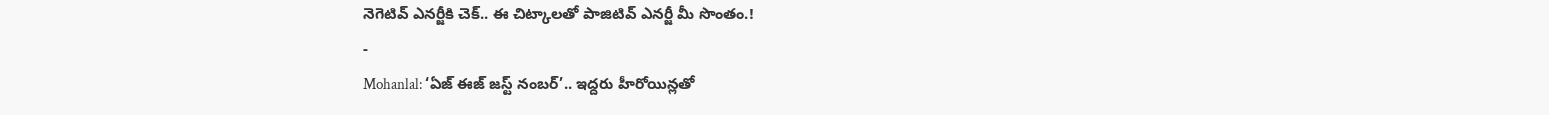నెగెటివ్ ఎనర్జీకి చెక్.. ఈ చిట్కాలతో పాజిటివ్ ఎనర్జీ మీ సొంతం.!
-
Mohanlal: ‘ఏజ్ ఈజ్ జస్ట్ నంబర్’.. ఇద్దరు హీరోయిన్లతో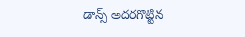డాన్స్ అదరగొట్టిన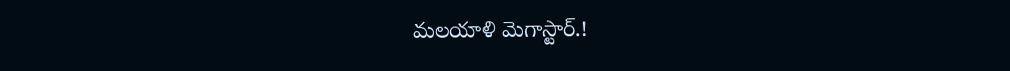మలయాళి మెగాస్టార్.!